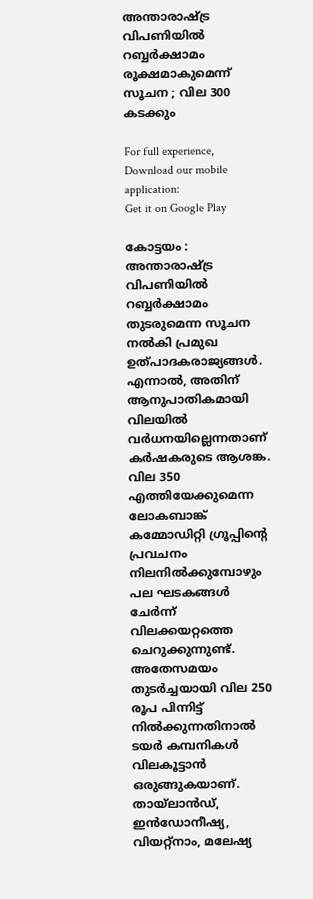അന്താരാഷ്ട്ര വിപണിയിൽ റബ്ബർക്ഷാമം രൂക്ഷമാകുമെന്ന് സൂചന ; വില 300 കടക്കും

For full experience, Download our mobile application:
Get it on Google Play

കോട്ടയം : അന്താരാഷ്ട്ര വിപണിയിൽ റബ്ബർക്ഷാമം തുടരുമെന്ന സൂചന നൽകി പ്രമുഖ ഉത്പാദകരാജ്യങ്ങൾ. എന്നാൽ, അതിന് ആനുപാതികമായി വിലയിൽ വർധനയില്ലെന്നതാണ് കർഷകരുടെ ആശങ്ക. വില 350 എത്തിയേക്കുമെന്ന ലോകബാങ്ക് കമ്മോഡിറ്റി ഗ്രൂപ്പിന്റെ പ്രവചനം നിലനിൽക്കുമ്പോഴും പല ഘടകങ്ങൾ ചേർന്ന് വിലക്കയറ്റത്തെ ചെറുക്കുന്നുണ്ട്. അതേസമയം തുടർച്ചയായി വില 250 രൂപ പിന്നിട്ട് നിൽക്കുന്നതിനാൽ ടയർ കമ്പനികൾ വിലകൂട്ടാൻ ഒരുങ്ങുകയാണ്. തായ്‍ലാൻഡ്‌, ഇൻഡോനീഷ്യ, വിയറ്റ്നാം, മലേഷ്യ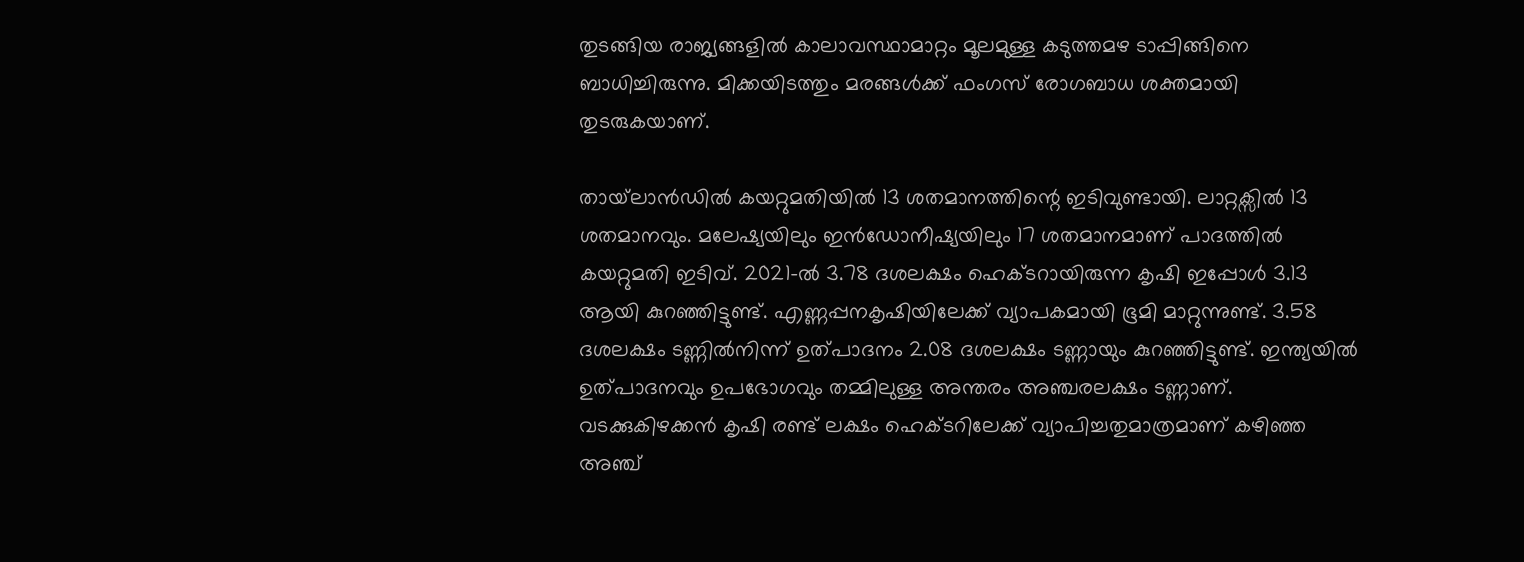തുടങ്ങിയ രാജ്യങ്ങളിൽ കാലാവസ്ഥാമാറ്റം മൂലമുള്ള കടുത്തമഴ ടാപ്പിങ്ങിനെ ബാധിച്ചിരുന്നു. മിക്കയിടത്തും മരങ്ങൾക്ക് ഫംഗസ് രോഗബാധ ശക്തമായി തുടരുകയാണ്.

തായ്‍ലാൻഡിൽ കയറ്റുമതിയിൽ 13 ശതമാനത്തിന്റെ ഇടിവുണ്ടായി. ലാറ്റക്സിൽ 13 ശതമാനവും. മലേഷ്യയിലും ഇൻഡോനീഷ്യയിലും 17 ശതമാനമാണ് പാദത്തിൽ കയറ്റുമതി ഇടിവ്. 2021-ൽ 3.78 ദശലക്ഷം ഹെക്ടറായിരുന്ന കൃഷി ഇപ്പോൾ 3.13 ആയി കുറഞ്ഞിട്ടുണ്ട്. എണ്ണപ്പനകൃഷിയിലേക്ക് വ്യാപകമായി ഭൂമി മാറ്റുന്നുണ്ട്. 3.58 ദശലക്ഷം ടണ്ണിൽനിന്ന് ഉത്പാദനം 2.08 ദശലക്ഷം ടണ്ണായും കുറഞ്ഞിട്ടുണ്ട്. ഇന്ത്യയിൽ ഉത്പാദനവും ഉപഭോഗവും തമ്മിലുള്ള അന്തരം അഞ്ചരലക്ഷം ടണ്ണാണ്. വടക്കുകിഴക്കൻ കൃഷി രണ്ട് ലക്ഷം ഹെക്ടറിലേക്ക് വ്യാപിച്ചതുമാത്രമാണ് കഴിഞ്ഞ അഞ്ച്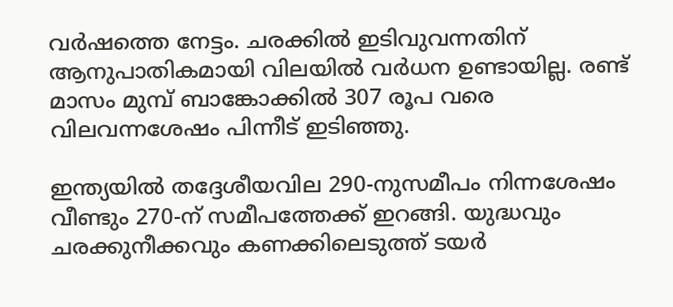വർഷത്തെ നേട്ടം. ചരക്കിൽ ഇടിവുവന്നതിന് ആനുപാതികമായി വിലയിൽ വർധന ഉണ്ടായില്ല. രണ്ട് മാസം മുമ്പ് ബാങ്കോക്കിൽ 307 രൂപ വരെ വിലവന്നശേഷം പിന്നീട് ഇടിഞ്ഞു.

ഇന്ത്യയിൽ തദ്ദേശീയവില 290-നുസമീപം നിന്നശേഷം വീണ്ടും 270-ന് സമീപത്തേക്ക് ഇറങ്ങി. യുദ്ധവും ചരക്കുനീക്കവും കണക്കിലെടുത്ത് ടയർ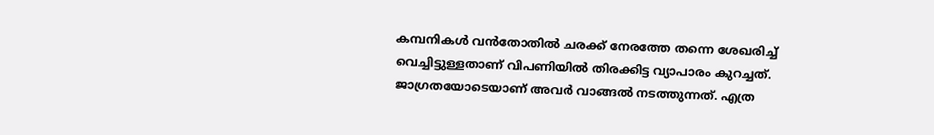കമ്പനികൾ വൻതോതിൽ ചരക്ക് നേരത്തേ തന്നെ ശേഖരിച്ച് വെച്ചിട്ടുള്ളതാണ് വിപണിയിൽ തിരക്കിട്ട വ്യാപാരം കുറച്ചത്. ജാഗ്രതയോടെയാണ് അവർ വാങ്ങൽ നടത്തുന്നത്. എത്ര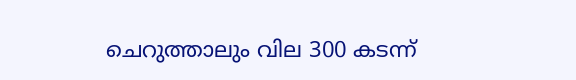ചെറുത്താലും വില 300 കടന്ന്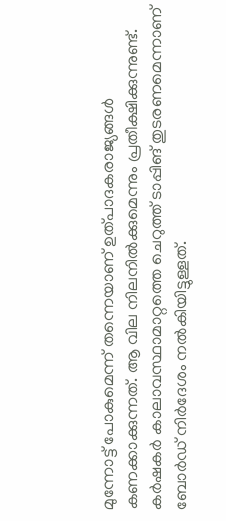മുന്നോട്ട് പോകുമെന്ന് തന്നെയാണ് ഉത്പാദകരാജ്യങ്ങൾ കണക്കാക്കുന്നത്. ആ വില നിലനിൽക്കുമെന്നും പ്രതീക്ഷിക്കുന്നുണ്ട്. കർഷകർ കാലാവസ്ഥാമാറ്റത്തെ ചെറുത്ത് ടാപ്പിങ് തുടരണമെന്നാണ് ബോർഡ് നിർദേശം നൽകിയിട്ടുള്ളത്.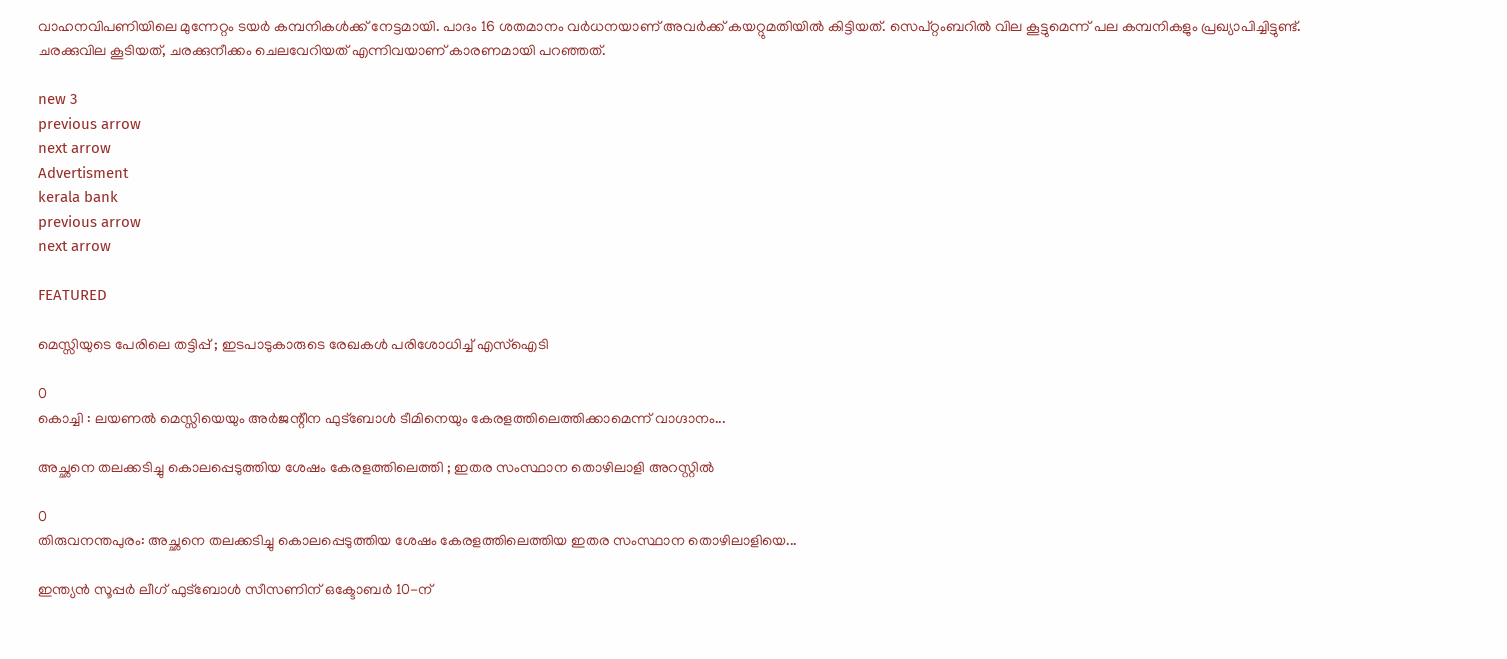വാഹനവിപണിയിലെ മുന്നേറ്റം ടയർ കമ്പനികൾക്ക് നേട്ടമായി. പാദം 16 ശതമാനം വർധനയാണ് അവർക്ക് കയറ്റുമതിയിൽ കിട്ടിയത്. സെപ്റ്റംബറിൽ വില കൂട്ടുമെന്ന് പല കമ്പനികളും പ്രഖ്യാപിച്ചിട്ടുണ്ട്. ചരക്കുവില കൂടിയത്, ചരക്കുനീക്കം ചെലവേറിയത് എന്നിവയാണ് കാരണമായി പറഞ്ഞത്.

new 3
previous arrow
next arrow
Advertisment
kerala bank
previous arrow
next arrow

FEATURED

മെസ്സിയുടെ പേരിലെ തട്ടിപ്പ് ; ഇടപാടുകാരുടെ രേഖകൾ പരിശോധിച്ച് എസ്ഐടി

0
കൊച്ചി : ലയണൽ മെസ്സിയെയും അർജന്റീന ഫുട്ബോൾ ടീമിനെയും കേരളത്തിലെത്തിക്കാമെന്ന് വാഗ്ദാനം...

അച്ഛനെ തലക്കടിച്ചു കൊലപ്പെടുത്തിയ ശേഷം കേരളത്തിലെത്തി ; ഇതര സംസ്ഥാന തൊഴിലാളി അറസ്റ്റിൽ

0
തിരുവനന്തപുരം: അച്ഛനെ തലക്കടിച്ചു കൊലപ്പെടുത്തിയ ശേഷം കേരളത്തിലെത്തിയ ഇതര സംസ്ഥാന തൊഴിലാളിയെ...

ഇന്ത്യൻ സൂപ്പർ ലീഗ് ഫുട്‌ബോൾ സീസണിന് ഒക്ടോബർ 10-ന്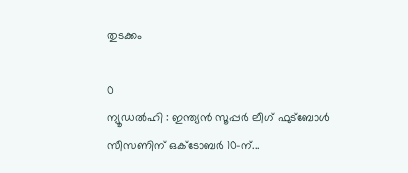തുടക്കം

0
ന്യൂഡൽഹി : ഇന്ത്യൻ സൂപ്പർ ലീഗ് ഫുട്‌ബോൾ സീസണിന് ഒക്ടോബർ 10-ന്...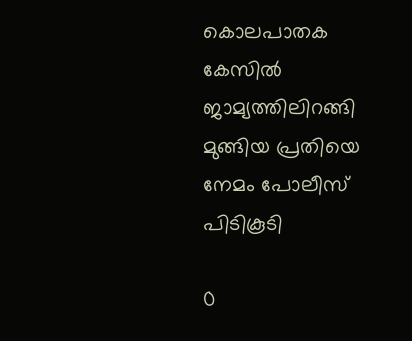കൊലപാതക കേസിൽ ജാമ്യത്തിലിറങ്ങി മുങ്ങിയ പ്രതിയെ നേമം പോലീസ് പിടികൂടി

0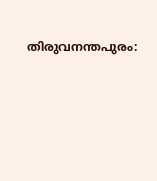തിരുവനന്തപുരം: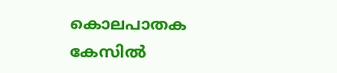കൊലപാതക കേസിൽ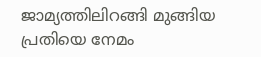ജാമ്യത്തിലിറങ്ങി മുങ്ങിയ പ്രതിയെ നേമം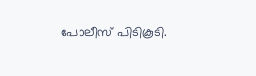പോലീസ് പിടികൂടി.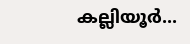കല്ലിയൂർ...